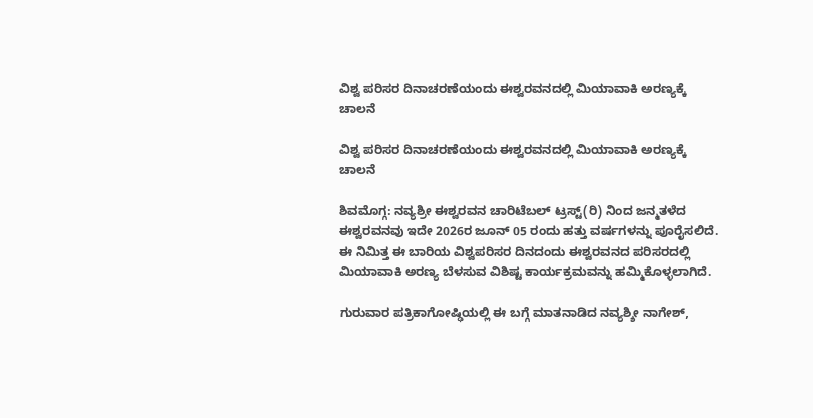ವಿಶ್ವ ಪರಿಸರ ದಿನಾಚರಣೆಯಂದು ಈಶ್ವರವನದಲ್ಲಿ ಮಿಯಾವಾಕಿ ಅರಣ್ಯಕ್ಕೆ ಚಾಲನೆ

ವಿಶ್ವ ಪರಿಸರ ದಿನಾಚರಣೆಯಂದು ಈಶ್ವರವನದಲ್ಲಿ ಮಿಯಾವಾಕಿ ಅರಣ್ಯಕ್ಕೆ ಚಾಲನೆ

ಶಿವಮೊಗ್ಗ: ನವ್ಯಶ್ರೀ ಈಶ್ವರವನ ಚಾರಿಟೆಬಲ್ ಟ್ರಸ್ಟ್(ರಿ) ನಿಂದ ಜನ್ಮತಳೆದ ಈಶ್ವರವನವು ಇದೇ 2026ರ ಜೂನ್ 05 ರಂದು ಹತ್ತು ವರ್ಷಗಳನ್ನು ಪೂರೈಸಲಿದೆ. ಈ ನಿಮಿತ್ತ ಈ ಬಾರಿಯ ವಿಶ್ವಪರಿಸರ ದಿನದಂದು ಈಶ್ವರವನದ ಪರಿಸರದಲ್ಲಿ ಮಿಯಾವಾಕಿ ಅರಣ್ಯ ಬೆಳಸುವ ವಿಶಿಷ್ಟ ಕಾರ್ಯಕ್ರಮವನ್ನು ಹಮ್ಮಿಕೊಳ್ಳಲಾಗಿದೆ.

ಗುರುವಾರ ಪತ್ರಿಕಾಗೋಷ್ಢಿಯಲ್ಲಿ ಈ ಬಗ್ಗೆ ಮಾತನಾಡಿದ ನವ್ಯಶ್ಶೀ ನಾಗೇಶ್,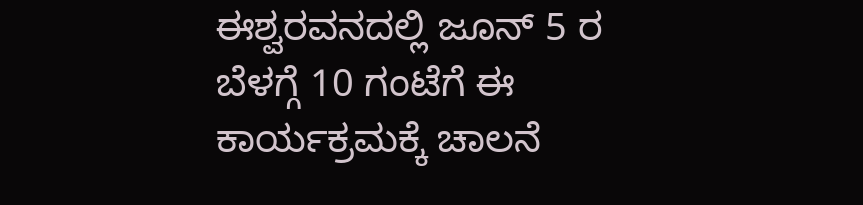ಈಶ್ವರವನದಲ್ಲಿ ಜೂನ್ 5 ರ ಬೆಳಗ್ಗೆ 10 ಗಂಟೆಗೆ ಈ ಕಾರ್ಯಕ್ರಮಕ್ಕೆ ಚಾಲನೆ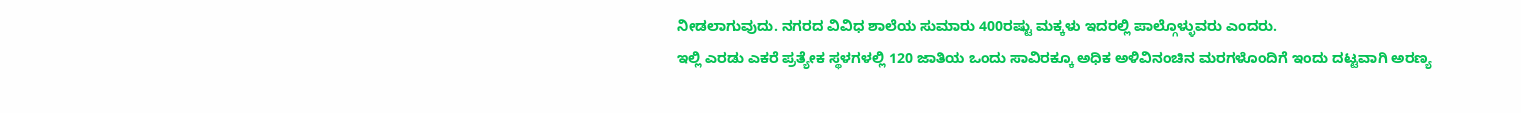ನೀಡಲಾಗುವುದು. ನಗರದ ವಿವಿಧ ಶಾಲೆಯ ಸುಮಾರು 400ರಷ್ಟು ಮಕ್ಕಳು ಇದರಲ್ಲಿ ಪಾಲ್ಗೊಳ್ಳುವರು ಎಂದರು.
ಇಲ್ಲಿ ಎರಡು ಎಕರೆ ಪ್ರತ್ಯೇಕ ಸ್ಥಳಗಳಲ್ಲಿ 120 ಜಾತಿಯ ಒಂದು ಸಾವಿರಕ್ಕೂ ಅಧಿಕ ಅಳಿವಿನಂಚಿನ ಮರಗಳೊಂದಿಗೆ ಇಂದು ದಟ್ಟವಾಗಿ ಅರಣ್ಯ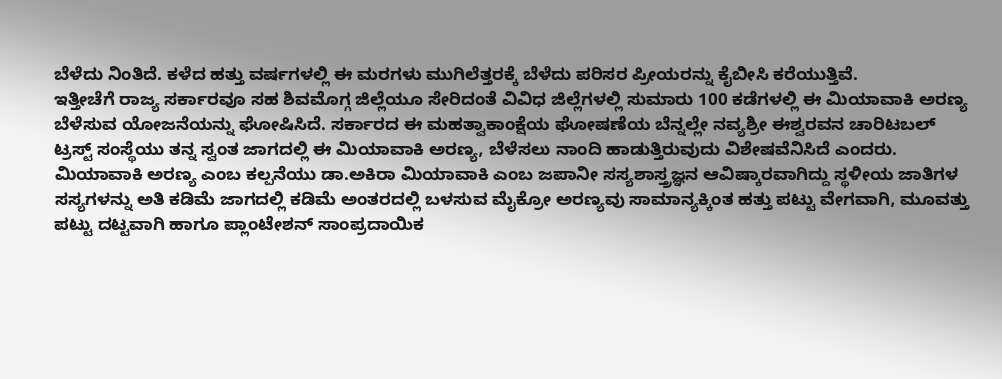ಬೆಳೆದು ನಿಂತಿದೆ. ಕಳೆದ ಹತ್ತು ವರ್ಷಗಳಲ್ಲಿ ಈ ಮರಗಳು ಮುಗಿಲೆತ್ತರಕ್ಕೆ ಬೆಳೆದು ಪರಿಸರ ಪ್ರೀಯರನ್ನು ಕೈಬೀಸಿ ಕರೆಯುತ್ತಿವೆ.
ಇತ್ತೀಚೆಗೆ ರಾಜ್ಯ ಸರ್ಕಾರವೂ ಸಹ ಶಿವಮೊಗ್ಗ ಜಿಲ್ಲೆಯೂ ಸೇರಿದಂತೆ ವಿವಿಧ ಜಿಲ್ಲೆಗಳಲ್ಲಿ ಸುಮಾರು 100 ಕಡೆಗಳಲ್ಲಿ ಈ ಮಿಯಾವಾಕಿ ಅರಣ್ಯ ಬೆಳೆಸುವ ಯೋಜನೆಯನ್ನು ಘೋಷಿಸಿದೆ. ಸರ್ಕಾರದ ಈ ಮಹತ್ವಾಕಾಂಕ್ಷೆಯ ಘೋಷಣೆಯ ಬೆನ್ನಲ್ಲೇ ನವ್ಯಶ್ರೀ ಈಶ್ವರವನ ಚಾರಿಟಬಲ್ ಟ್ರಸ್ಟ್ ಸಂಸ್ಥೆಯು ತನ್ನ ಸ್ವಂತ ಜಾಗದಲ್ಲಿ ಈ ಮಿಯಾವಾಕಿ ಅರಣ್ಯ, ಬೆಳೆಸಲು ನಾಂದಿ ಹಾಡುತ್ತಿರುವುದು ವಿಶೇಷವೆನಿಸಿದೆ ಎಂದರು.
ಮಿಯಾವಾಕಿ ಅರಣ್ಯ ಎಂಬ ಕಲ್ಪನೆಯು ಡಾ.ಅಕಿರಾ ಮಿಯಾವಾಕಿ ಎಂಬ ಜಪಾನೀ ಸಸ್ಯಶಾಸ್ತ್ರಜ್ಞನ ಆವಿಷ್ಕಾರವಾಗಿದ್ದು ಸ್ಥಳೀಯ ಜಾತಿಗಳ ಸಸ್ಯಗಳನ್ನು ಅತಿ ಕಡಿಮೆ ಜಾಗದಲ್ಲಿ ಕಡಿಮೆ ಅಂತರದಲ್ಲಿ ಬಳಸುವ ಮೈಕ್ರೋ ಅರಣ್ಯವು ಸಾಮಾನ್ಯಕ್ಕಿಂತ ಹತ್ತು ಪಟ್ಟು ವೇಗವಾಗಿ, ಮೂವತ್ತು ಪಟ್ಟು ದಟ್ಟವಾಗಿ ಹಾಗೂ ಪ್ಲಾಂಟೇಶನ್ ಸಾಂಪ್ರದಾಯಿಕ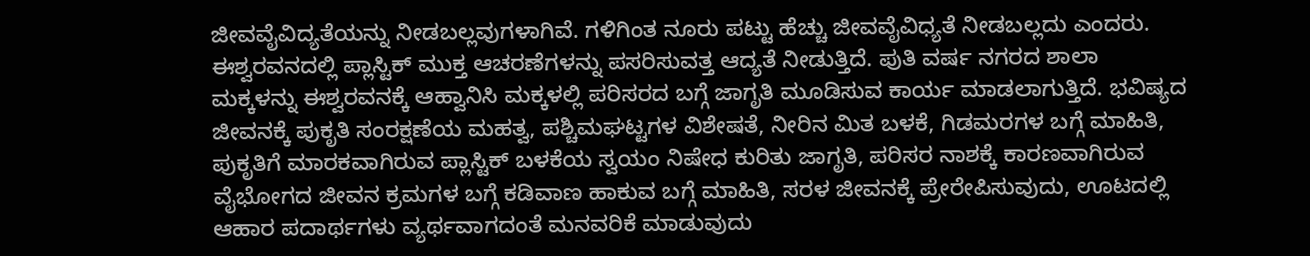ಜೀವವೈವಿದ್ಯತೆಯನ್ನು ನೀಡಬಲ್ಲವುಗಳಾಗಿವೆ. ಗಳಿಗಿಂತ ನೂರು ಪಟ್ಟು ಹೆಚ್ಚು ಜೀವವೈವಿಧ್ಯತೆ ನೀಡಬಲ್ಲದು ಎಂದರು.
ಈಶ್ವರವನದಲ್ಲಿ ಪ್ಲಾಸ್ಟಿಕ್ ಮುಕ್ತ ಆಚರಣೆಗಳನ್ನು ಪಸರಿಸುವತ್ತ ಆದ್ಯತೆ ನೀಡುತ್ತಿದೆ. ಪುತಿ ವರ್ಷ ನಗರದ ಶಾಲಾ ಮಕ್ಕಳನ್ನು ಈಶ್ವರವನಕ್ಕೆ ಆಹ್ವಾನಿಸಿ ಮಕ್ಕಳಲ್ಲಿ ಪರಿಸರದ ಬಗ್ಗೆ ಜಾಗೃತಿ ಮೂಡಿಸುವ ಕಾರ್ಯ ಮಾಡಲಾಗುತ್ತಿದೆ. ಭವಿಷ್ಯದ ಜೀವನಕ್ಕೆ ಪುಕೃತಿ ಸಂರಕ್ಷಣೆಯ ಮಹತ್ವ, ಪಶ್ಚಿಮಘಟ್ಟಗಳ ವಿಶೇಷತೆ, ನೀರಿನ ಮಿತ ಬಳಕೆ, ಗಿಡಮರಗಳ ಬಗ್ಗೆ ಮಾಹಿತಿ, ಪುಕೃತಿಗೆ ಮಾರಕವಾಗಿರುವ ಪ್ಲಾಸ್ಟಿಕ್ ಬಳಕೆಯ ಸ್ವಯಂ ನಿಷೇಧ ಕುರಿತು ಜಾಗೃತಿ, ಪರಿಸರ ನಾಶಕ್ಕೆ ಕಾರಣವಾಗಿರುವ ವೈಭೋಗದ ಜೀವನ ಕ್ರಮಗಳ ಬಗ್ಗೆ ಕಡಿವಾಣ ಹಾಕುವ ಬಗ್ಗೆ ಮಾಹಿತಿ, ಸರಳ ಜೀವನಕ್ಕೆ ಪ್ರೇರೇಪಿಸುವುದು, ಊಟದಲ್ಲಿ ಆಹಾರ ಪದಾರ್ಥಗಳು ವ್ಯರ್ಥವಾಗದಂತೆ ಮನವರಿಕೆ ಮಾಡುವುದು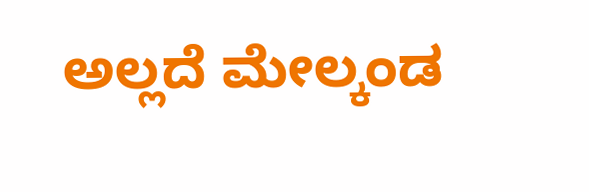ಅಲ್ಲದೆ ಮೇಲ್ಕಂಡ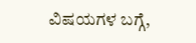ವಿಷಯಗಳ ಬಗ್ಗೆ,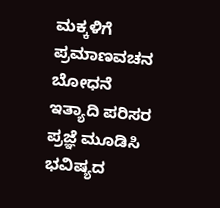ಮಕ್ಕಳಿಗೆ ಪ್ರಮಾಣವಚನ ಬೋಧನೆ ಇತ್ಯಾದಿ ಪರಿಸರ ಪ್ರಜ್ಞೆ ಮೂಡಿಸಿ ಭವಿಷ್ಯದ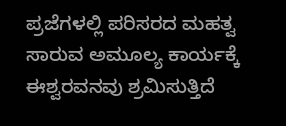ಪ್ರಜೆಗಳಲ್ಲಿ ಪರಿಸರದ ಮಹತ್ವ ಸಾರುವ ಅಮೂಲ್ಯ ಕಾರ್ಯಕ್ಕೆ ಈಶ್ವರವನವು ಶ್ರಮಿಸುತ್ತಿದೆ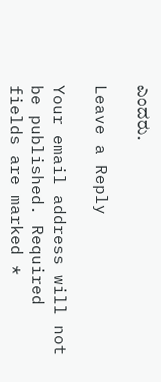ಎಂದರು.

Leave a Reply

Your email address will not be published. Required fields are marked *